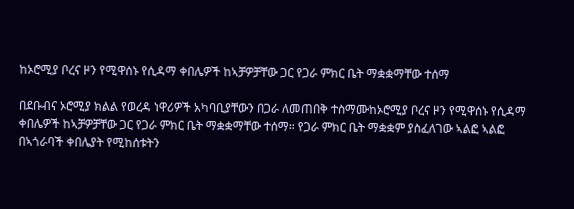ከኦሮሚያ ቦረና ዞን የሚዋሰኑ የሲዳማ ቀበሌዎች ከኣቻዎቻቸው ጋር የጋራ ምክር ቤት ማቋቋማቸው ተሰማ

በደቡብና ኦሮሚያ ክልል የወረዳ ነዋሪዎች አካባቢያቸውን በጋራ ለመጠበቅ ተስማሙከኦሮሚያ ቦረና ዞን የሚዋሰኑ የሲዳማ ቀበሌዎች ከኣቻዎቻቸው ጋር የጋራ ምክር ቤት ማቋቋማቸው ተሰማ። የጋራ ምክር ቤት ማቋቋም ያስፈለገው ኣልፎ ኣልፎ በኣጎራባች ቀበሌያት የሚከሰቱትን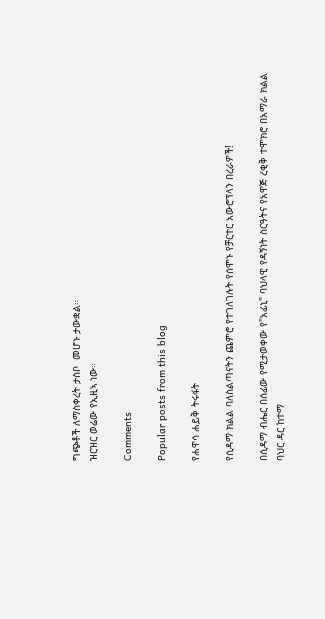ግጭቶች ለማስቀረት ታስቦ  መሆኑ ታውቋል።
ዝርዝር ወሬው የኢዚኣ ነው።

Comments

Popular posts from this blog

የሐዋሳ ሐይቅ ትሩፋት

የሲዳማ ክልል ባለስልጣናትን ጨምሮ የተገለገሉት የሰሞኑ የቻርተር አውሮፕላን በረራዎች!

በሲዳማ ብሔር በሰፊው የሚታወቀው የ"አፊኒ" ባህላዊ የዳኝነት ስርዓትና የአዋጅ ረቂቅ ተሞክሮ በአማራ ክልል ባህር ዳር ከተማ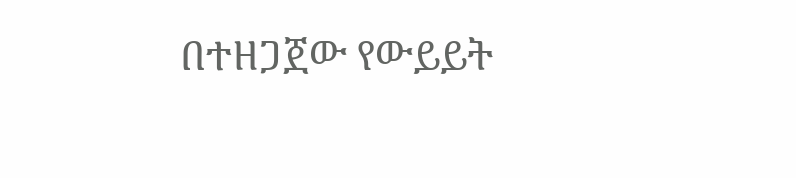በተዘጋጀው የውይይት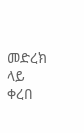መድረክ ላይ ቀረበ